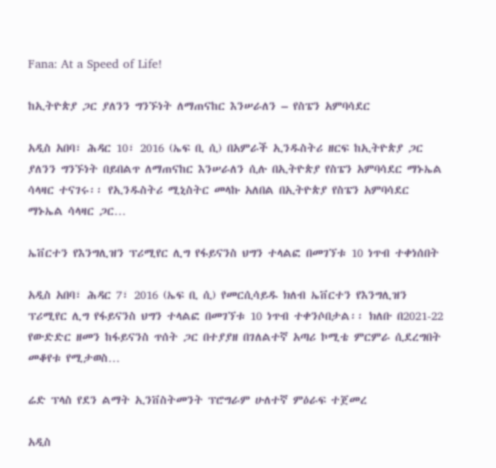Fana: At a Speed of Life!

ከኢትዮጵያ ጋር ያለንን ግንኙነት ለማጠናከር እንሠራለን – የስፔን አምባሳደር

አዲስ አበባ፣ ሕዳር 10፣ 2016 (ኤፍ ቢ ሲ) በአምራች ኢንዱስትሪ ዘርፍ ከኢትዮጵያ ጋር ያለንን ግንኙነት በይበልጥ ለማጠናከር እንሠራለን ሲሉ በኢትዮጵያ የስፔን አምባሳደር ማኑኤል ሳላዛር ተናገሩ፡፡ የኢንዱስትሪ ሚኒስትር መላኩ አለበል በኢትዮጵያ የስፔን አምባሳደር ማኑኤል ሳላዛር ጋር…

ኤቨርተን የእንግሊዝን ፕሪሚየር ሊግ የፋይናንስ ህግን ተላልፎ በመገኘቱ 10 ነጥብ ተቀነሰበት

አዲስ አበባ፣ ሕዳር 7፣ 2016 (ኤፍ ቢ ሲ) የመርሲሳይዱ ክለብ ኤቨርተን የእንግሊዝን ፕሪሚየር ሊግ የፋይናንስ ህግን ተላልፎ በመገኘቱ 10 ነጥብ ተቀንሶበታል፡፡ ክለቡ በ2021-22 የውድድር ዘመን ከፋይናንስ ጥሰት ጋር በተያያዘ በገለልተኛ አጣሪ ኮሚቴ ምርምራ ሲደረግበት መቆየቱ የሚታወስ…

ሬድ ፕላስ የደን ልማት ኢንቨስትመንት ፕሮግራም ሁለተኛ ምዕራፍ ተጀመረ

አዲስ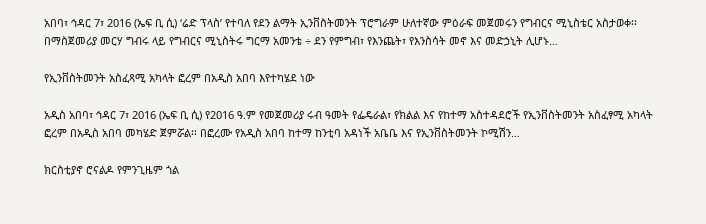አበባ፣ ኅዳር 7፣ 2016 (ኤፍ ቢ ሲ) ‘ሬድ ፕላስ’ የተባለ የደን ልማት ኢንቨስትመንት ፕሮግራም ሁለተኛው ምዕራፍ መጀመሩን የግብርና ሚኒስቴር አስታወቀ፡፡ በማስጀመሪያ መርሃ ግብሩ ላይ የግብርና ሚኒስትሩ ግርማ አመንቴ ÷ ደን የምግብ፣ የእንጨት፣ የእንስሳት መኖ እና መድኃኒት ሊሆኑ…

የኢንቨስትመንት አስፈጻሚ አካላት ፎረም በአዲስ አበባ እየተካሄደ ነው

አዲስ አበባ፣ ኅዳር 7፣ 2016 (ኤፍ ቢ ሲ) የ2016 ዓ.ም የመጀመሪያ ሩብ ዓመት የፌዴራል፣ የክልል እና የከተማ አስተዳደሮች የኢንቨስትመንት አስፈፃሚ አካላት ፎረም በአዲስ አበባ መካሄድ ጀምሯል፡፡ በፎረሙ የአዲስ አበባ ከተማ ከንቲባ አዳነች አቤቤ እና የኢንቨስትመንት ኮሚሽን…

ክርስቲያኖ ሮናልዶ የምንጊዜም ጎል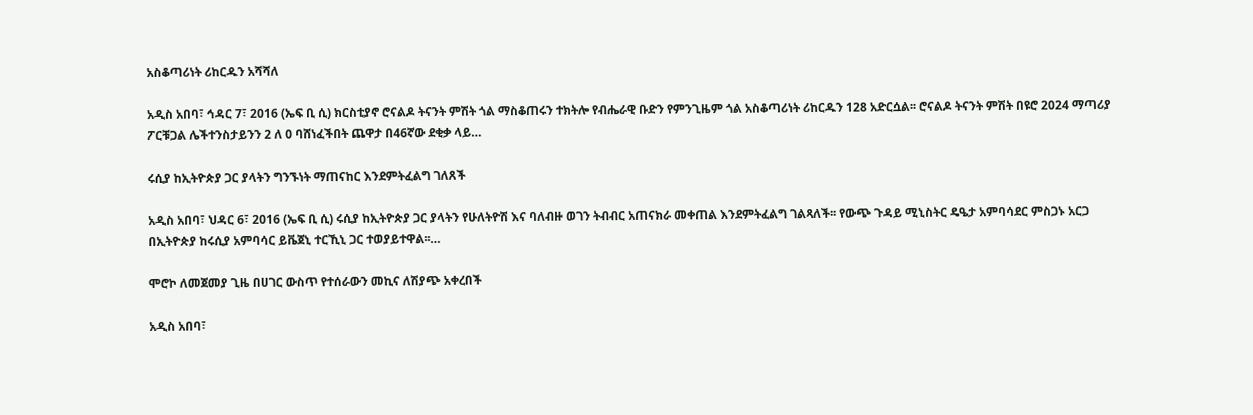አስቆጣሪነት ሪከርዱን አሻሻለ

አዲስ አበባ፣ ኅዳር 7፣ 2016 (ኤፍ ቢ ሲ) ክርስቲያኖ ሮናልዶ ትናንት ምሽት ጎል ማስቆጠሩን ተክትሎ የብሔራዊ ቡድን የምንጊዜም ጎል አስቆጣሪነት ሪከርዱን 128 አድርሷል፡፡ ሮናልዶ ትናንት ምሽት በዩሮ 2024 ማጣሪያ ፖርቹጋል ሌችተንስታይንን 2 ለ 0 ባሸነፈችበት ጨዋታ በ46ኛው ደቂቃ ላይ…

ሩሲያ ከኢትዮጵያ ጋር ያላትን ግንኙነት ማጠናከር እንደምትፈልግ ገለጸች

አዲስ አበባ፣ ህዳር 6፣ 2016 (ኤፍ ቢ ሲ) ሩሲያ ከኢትዮጵያ ጋር ያላትን የሁለትዮሽ እና ባለብዙ ወገን ትብብር አጠናክራ መቀጠል እንደምትፈልግ ገልጻለች፡፡ የውጭ ጉዳይ ሚኒስትር ዴዔታ አምባሳደር ምስጋኑ አርጋ በኢትዮጵያ ከሩሲያ አምባሳር ይቬጀኒ ተርኺኒ ጋር ተወያይተዋል፡፡…

ሞሮኮ ለመጀመያ ጊዜ በሀገር ውስጥ የተሰራውን መኪና ለሽያጭ አቀረበች

አዲስ አበባ፣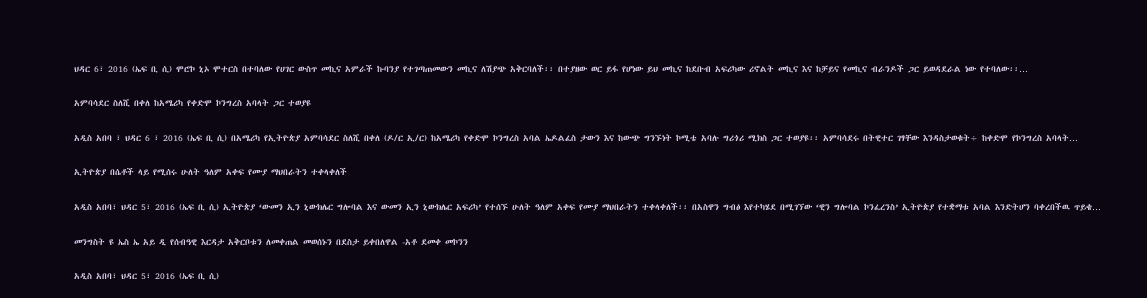ህዳር 6፣ 2016 (ኤፍ ቢ ሲ) ሞሮኮ ኒኦ ሞተርስ በተባለው የሀገር ውስጥ መኪና አምራች ኩባንያ የተገጣጠመውን መኪና ለሽያጭ አቅርባለች፡፡ በተያዘው ወር ይፋ የሆነው ይህ መኪና ከደቡብ አፍሪካው ሪኖልት መኪና እና ከቻይና የመኪና ብራንዶች ጋር ይወዳደራል ነው የተባለው፡፡…

አምባሳደር ስለሺ በቀለ ከአሜሪካ የቀድሞ ኮንግረስ አባላት ጋር ተወያዩ

አዲስ አበባ ፣ ህዳር 6 ፣ 2016 (ኤፍ ቢ ሲ) በአሜሪካ የኢትዮጵያ አምባሳደር ስለሺ በቀለ (ዶ/ር ኢ/ር) ከአሜሪካ የቀድሞ ኮንግረስ አባል ኤዶልፈስ ታውን እና ከውጭ ግንኙነት ኮሚቴ አባሉ ግሪጎሪ ሚክስ ጋር ተወያዩ፡፡ አምባሳደሩ በትዊተር ገፃቸው እንዳስታወቁት÷ ከቀድሞ የኮንግረስ አባላት…

ኢትዮጵያ በሴቶች ላይ የሚሰሩ ሁለት ዓለም አቀፍ የሙያ ማህበራትን ተቀላቀለች

አዲስ አበባ፣ ህዳር 5፣ 2016 (ኤፍ ቢ ሲ) ኢትዮጵያ ‘ውመን ኢን ኒውክሌር ግሎባል እና ውመን ኢን ኒውክሌር አፍሪካ’ የተሰኙ ሁለት ዓለም አቀፍ የሙያ ማህበራትን ተቀላቀለች፡፡ በአስዋን ግብፅ እየተካሄደ በሚገኘው ‘ዊን ግሎባል ኮንፈረንስ’ ኢትዮጵያ የተቋማቱ አባል እንድትሆን ባቀረበችዉ ጥይቄ…

መንግስት ዩ ኤስ ኤ አይ ዲ የሰብዓዊ እርዳታ አቅርቦቱን ለመቀጠል መወሰኑን በደስታ ይቀበለዋል -አቶ ደመቀ መኮንን

አዲስ አበባ፣ ህዳር 5፣ 2016 (ኤፍ ቢ ሲ)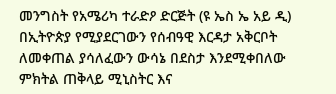መንግስት የአሜሪካ ተራድዖ ድርጅት (ዩ ኤስ ኤ አይ ዲ) በኢትዮጵያ የሚያደርገውን የሰብዓዊ እርዳታ አቅርቦት ለመቀጠል ያሳለፈውን ውሳኔ በደስታ እንደሚቀበለው ምክትል ጠቅላይ ሚኒስትር እና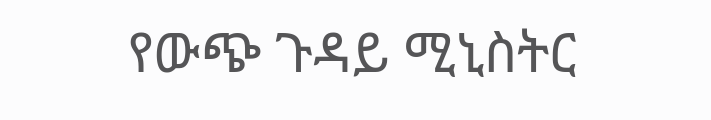የውጭ ጉዳይ ሚኒስትር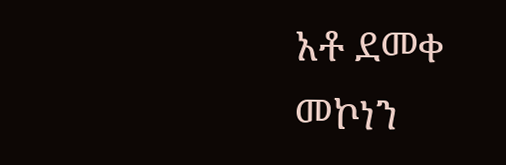አቶ ደመቀ መኮነን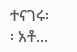ተናገሩ፡፡ አቶ…